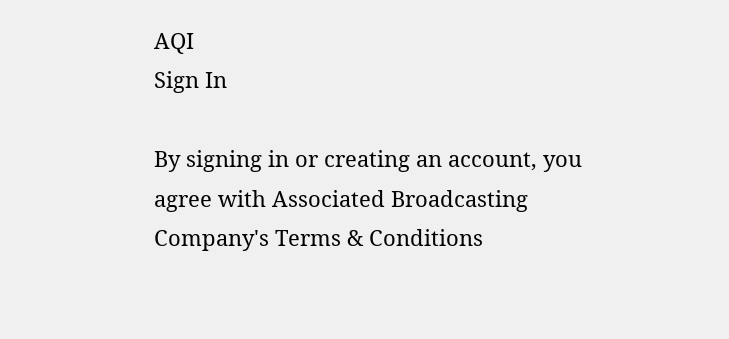AQI
Sign In

By signing in or creating an account, you agree with Associated Broadcasting Company's Terms & Conditions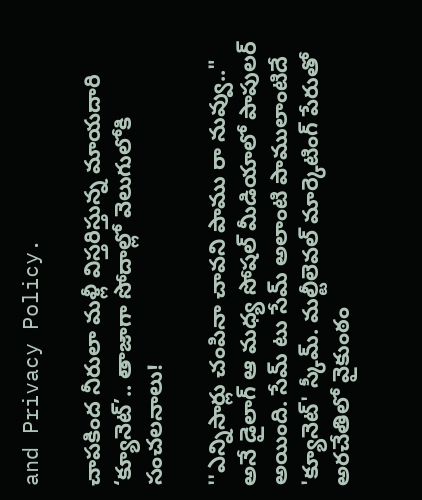and Privacy Policy.

చాపకింద నీరులా మళ్లీ విస్తరిస్తున్న మాయదారి ‘క్యూనెట్’.. తాజాగా సోదాల్లో వెలుగులోకి సంచలనాలు!

''ఎన్నిసార్లు చంపినా చావని పాము రా నువ్వు.." అనే డైలాగ్‌ ఆ మధ్య సోషల్‌ మీడియాలో పాపులర్ అయింది. సేమ్ టు సేమ్‌ అలాంటి పాములాంటిదే 'క్యూనెట్‌' స్కీమ్. మల్టీలెవల్ మార్కెటింగ్ పేరుతో అరచేతిలో వైకుంఠం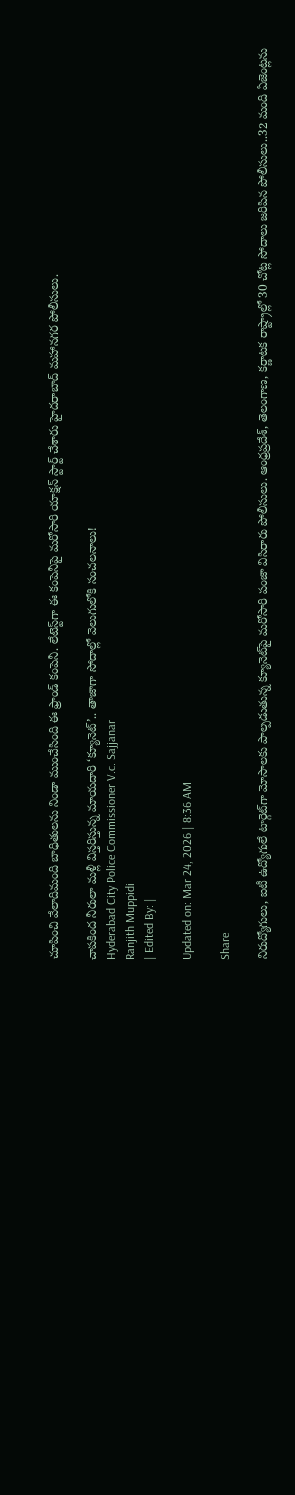చూపించి వేలాదిమంది బాధితులను నిండా ముంచేసింది ఈ ఫ్రాండ్ కంపెనీ. లేటెస్ట్‌గా ఈ కంపెనీపై మరోసారి యాక్షన్ స్టార్ట్ చేశారు హైదరాబాద్ మహానగర పోలీసులు.

చాపకింద నీరులా మళ్లీ విస్తరిస్తున్న మాయదారి ‘క్యూనెట్’.. తాజాగా సోదాల్లో వెలుగులోకి సంచలనాలు!
Hyderabad City Police Commissioner V.c. Sajjanar
Ranjith Muppidi
| Edited By: |

Updated on: Mar 24, 2026 | 8:36 AM

Share

నిరుద్యోగులు, ఐటీ ఉద్యోగులే టార్గెట్‌గా మోసాలకు పాల్పడుతున్న క్యూనెట్‌పై మరోసారి పంజా విసిరారు పోలీసులు. ఆంధ్రప్రదేశ్, తెలంగాణ, కర్ణాటక రాష్ట్రాల్లో 30 చోట్ల సోదాలు జరిపిన పోలీసులు..32 మంది ఏజెంట్లను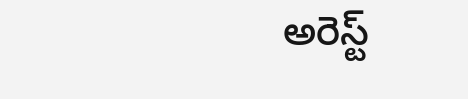అరెస్ట్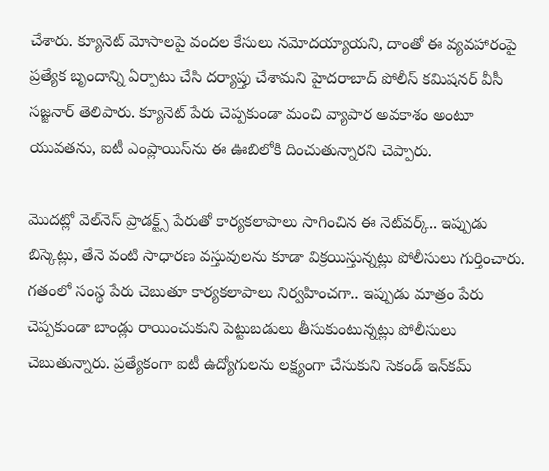చేశారు. క్యూనెట్ మోసాలపై వందల కేసులు నమోదయ్యాయని, దాంతో ఈ వ్యవహారంపై ప్రత్యేక బృందాన్ని ఏర్పాటు చేసి దర్యాప్తు చేశామని హైదరాబాద్ పోలీస్ కమిషనర్ వీసీ సజ్జనార్ తెలిపారు. క్యూనెట్ పేరు చెప్పకుండా మంచి వ్యాపార అవకాశం అంటూ యువతను, ఐటీ ఎంప్లాయిస్‌ను ఈ ఊబిలోకి దించుతున్నారని చెప్పారు.

మొదట్లో వెల్‌నెస్ ప్రాడక్ట్స్ పేరుతో కార్యకలాపాలు సాగించిన ఈ నెట్‌వర్క్.. ఇప్పుడు బిస్కెట్లు, తేనె వంటి సాధారణ వస్తువులను కూడా విక్రయిస్తున్నట్లు పోలీసులు గుర్తించారు. గతంలో సంస్థ పేరు చెబుతూ కార్యకలాపాలు నిర్వహించగా.. ఇప్పుడు మాత్రం పేరు చెప్పకుండా బాండ్లు రాయించుకుని పెట్టుబడులు తీసుకుంటున్నట్లు పోలీసులు చెబుతున్నారు. ప్రత్యేకంగా ఐటీ ఉద్యోగులను లక్ష్యంగా చేసుకుని సెకండ్ ఇన్‌కమ్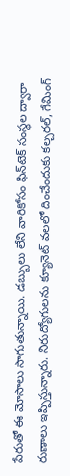పేరుతో ఈ మోసాలు సాగుతున్నాయి. డబ్బులు లేని వారికోసం ఫిన్‌టెక్ సంస్థల ద్వారా రుణాలు ఇప్పిస్తున్నారు. నిరుద్యోగులను క్యూనెట్ వలలో దించేందుకు కల్చరల్, గేమింగ్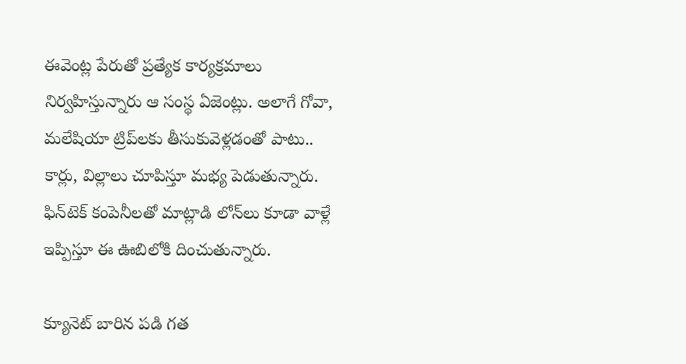ఈవెంట్ల పేరుతో ప్రత్యేక కార్యక్రమాలు నిర్వహిస్తున్నారు ఆ సంస్థ ఏజెంట్లు. అలాగే గోవా, మలేషియా ట్రిప్‌లకు తీసుకువెళ్లడంతో పాటు.. కార్లు, విల్లాలు చూపిస్తూ మభ్య పెడుతున్నారు. ఫిన్‌టెక్ కంపెనీలతో మాట్లాడి లోన్‌లు కూడా వాళ్లే ఇప్పిస్తూ ఈ ఊబిలోకి దించుతున్నారు.

క్యూనెట్ బారిన పడి గత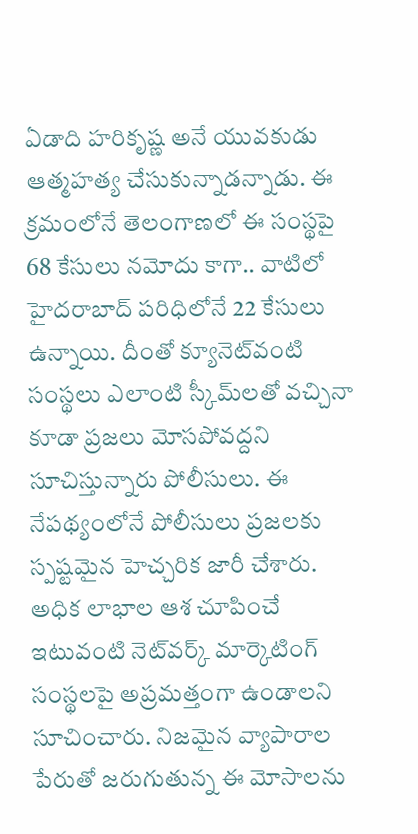ఏడాది హరికృష్ణ అనే యువకుడు ఆత్మహత్య చేసుకున్నాడన్నాడు. ఈ క్రమంలోనే తెలంగాణలో ఈ సంస్థపై 68 కేసులు నమోదు కాగా.. వాటిలో హైదరాబాద్ పరిధిలోనే 22 కేసులు ఉన్నాయి. దీంతో క్యూనెట్‌వంటి సంస్థలు ఎలాంటి స్కీమ్‌లతో వచ్చినా కూడా ప్రజలు మోసపోవద్దని సూచిస్తున్నారు పోలీసులు. ఈ నేపథ్యంలోనే పోలీసులు ప్రజలకు స్పష్టమైన హెచ్చరిక జారీ చేశారు. అధిక లాభాల ఆశ చూపించే ఇటువంటి నెట్‌వర్క్ మార్కెటింగ్ సంస్థలపై అప్రమత్తంగా ఉండాలని సూచించారు. నిజమైన వ్యాపారాల పేరుతో జరుగుతున్న ఈ మోసాలను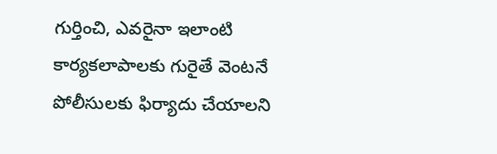గుర్తించి, ఎవరైనా ఇలాంటి కార్యకలాపాలకు గురైతే వెంటనే పోలీసులకు ఫిర్యాదు చేయాలని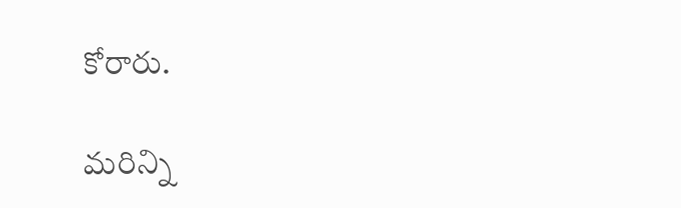కోరారు.

మరిన్ని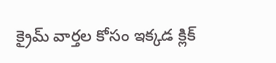క్రైమ్ వార్తల కోసం ఇక్కడ క్లిక్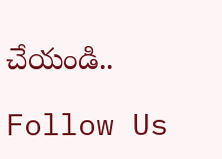చేయండి..

Follow Us